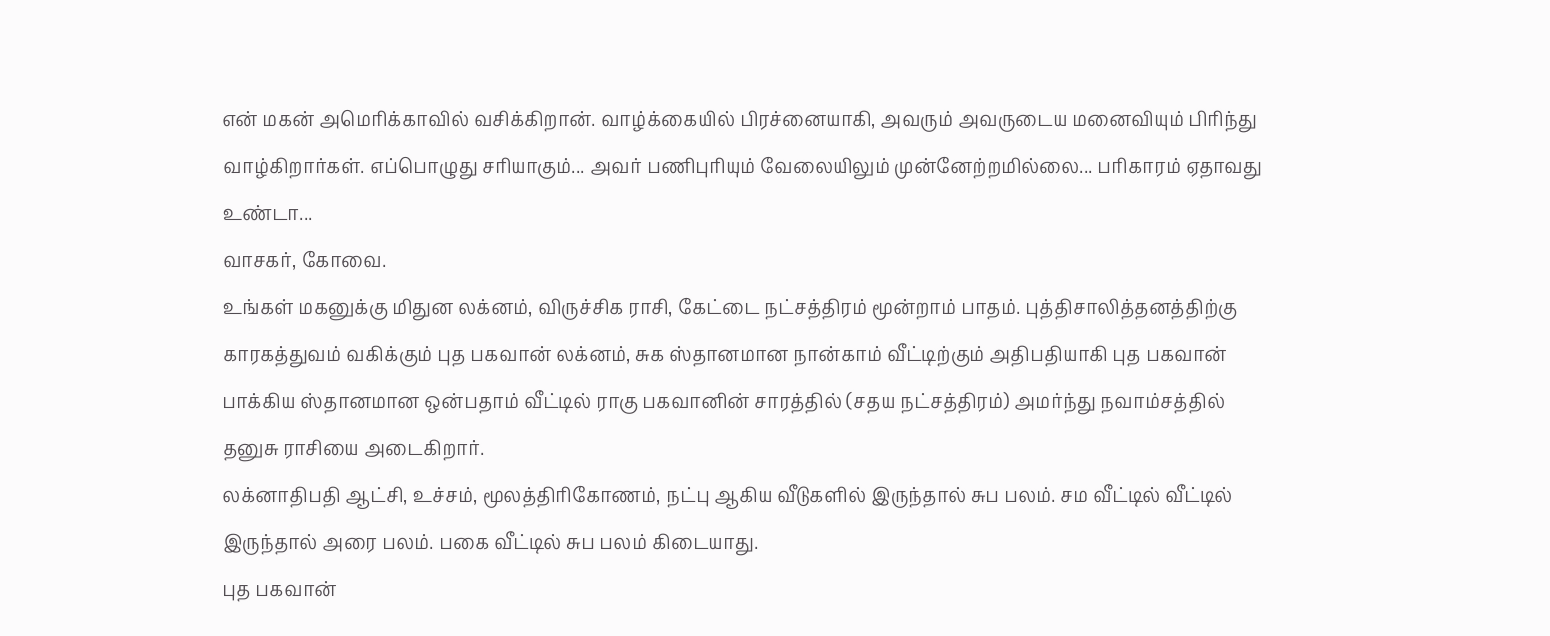என் மகன் அமெரிக்காவில் வசிக்கிறான். வாழ்க்கையில் பிரச்னையாகி, அவரும் அவருடைய மனைவியும் பிரிந்து வாழ்கிறார்கள். எப்பொழுது சரியாகும்... அவர் பணிபுரியும் வேலையிலும் முன்னேற்றமில்லை... பரிகாரம் ஏதாவது உண்டா...
வாசகர், கோவை.
உங்கள் மகனுக்கு மிதுன லக்னம், விருச்சிக ராசி, கேட்டை நட்சத்திரம் மூன்றாம் பாதம். புத்திசாலித்தனத்திற்கு காரகத்துவம் வகிக்கும் புத பகவான் லக்னம், சுக ஸ்தானமான நான்காம் வீட்டிற்கும் அதிபதியாகி புத பகவான் பாக்கிய ஸ்தானமான ஒன்பதாம் வீட்டில் ராகு பகவானின் சாரத்தில் (சதய நட்சத்திரம்) அமர்ந்து நவாம்சத்தில் தனுசு ராசியை அடைகிறார்.
லக்னாதிபதி ஆட்சி, உச்சம், மூலத்திரிகோணம், நட்பு ஆகிய வீடுகளில் இருந்தால் சுப பலம். சம வீட்டில் வீட்டில் இருந்தால் அரை பலம். பகை வீட்டில் சுப பலம் கிடையாது.
புத பகவான்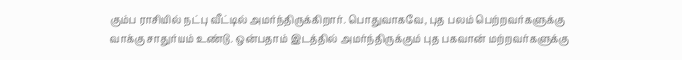கும்ப ராசியில் நட்பு வீட்டில் அமர்ந்திருக்கிறார். பொதுவாகவே, புத பலம் பெற்றவர்களுக்கு வாக்கு சாதுர்யம் உண்டு. ஒன்பதாம் இடத்தில் அமர்ந்திருக்கும் புத பகவான் மற்றவர்களுக்கு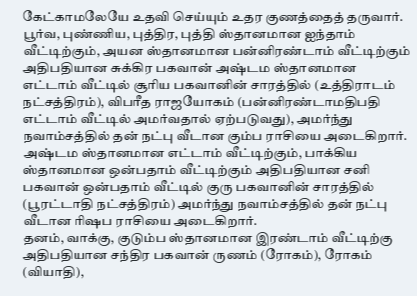கேட்காமலேயே உதவி செய்யும் உதர குணத்தைத் தருவார். பூர்வ, புண்ணிய, புத்திர, புத்தி ஸ்தானமான ஐந்தாம் வீட்டிற்கும், அயன ஸ்தானமான பன்னிரண்டாம் வீட்டிற்கும் அதிபதியான சுக்கிர பகவான் அஷ்டம ஸ்தானமான எட்டாம் வீட்டில் சூரிய பகவானின் சாரத்தில் (உத்திராடம் நட்சத்திரம்), விபரீத ராஜயோகம் (பன்னிரண்டாமதிபதி எட்டாம் வீட்டில் அமர்வதால் ஏற்படுவது), அமர்ந்து நவாம்சத்தில் தன் நட்பு வீடான கும்ப ராசியை அடைகிறார்.
அஷ்டம ஸ்தானமான எட்டாம் வீட்டிற்கும், பாக்கிய ஸ்தானமான ஒன்பதாம் வீட்டிற்கும் அதிபதியான சனி பகவான் ஒன்பதாம் வீட்டில் குரு பகவானின் சாரத்தில் (பூரட்டாதி நட்சத்திரம்) அமர்ந்து நவாம்சத்தில் தன் நட்பு வீடான ரிஷப ராசியை அடைகிறார்.
தனம், வாக்கு, குடும்ப ஸ்தானமான இரண்டாம் வீட்டிற்கு அதிபதியான சந்திர பகவான் ருணம் (ரோகம்), ரோகம் (வியாதி),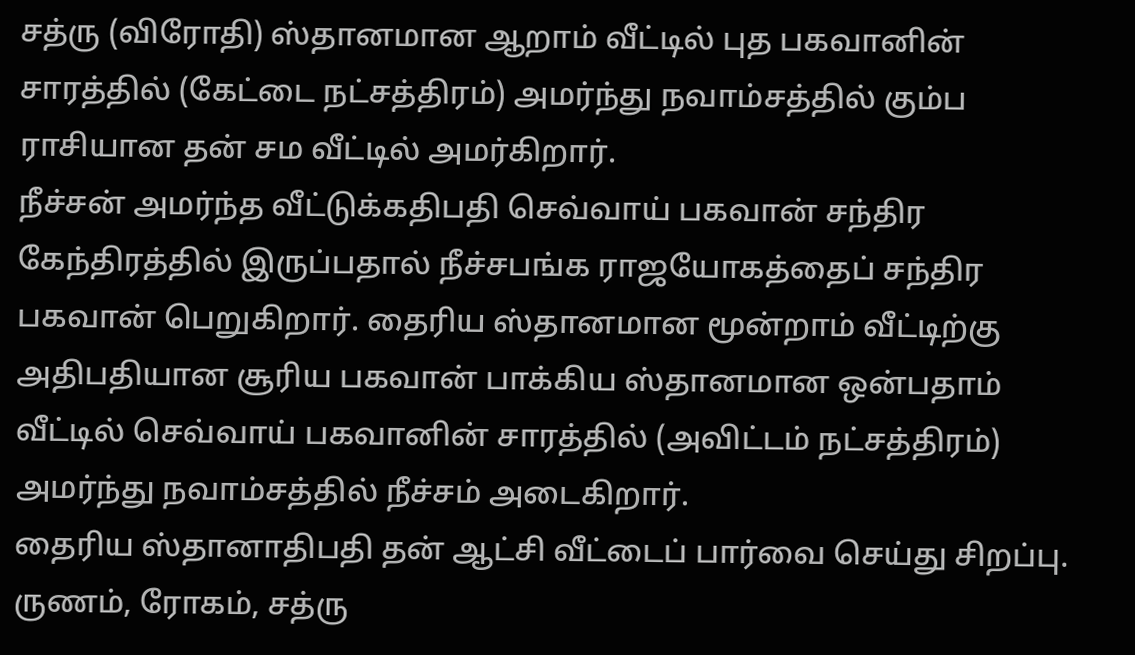சத்ரு (விரோதி) ஸ்தானமான ஆறாம் வீட்டில் புத பகவானின் சாரத்தில் (கேட்டை நட்சத்திரம்) அமர்ந்து நவாம்சத்தில் கும்ப ராசியான தன் சம வீட்டில் அமர்கிறார்.
நீச்சன் அமர்ந்த வீட்டுக்கதிபதி செவ்வாய் பகவான் சந்திர கேந்திரத்தில் இருப்பதால் நீச்சபங்க ராஜயோகத்தைப் சந்திர பகவான் பெறுகிறார். தைரிய ஸ்தானமான மூன்றாம் வீட்டிற்கு அதிபதியான சூரிய பகவான் பாக்கிய ஸ்தானமான ஒன்பதாம் வீட்டில் செவ்வாய் பகவானின் சாரத்தில் (அவிட்டம் நட்சத்திரம்) அமர்ந்து நவாம்சத்தில் நீச்சம் அடைகிறார்.
தைரிய ஸ்தானாதிபதி தன் ஆட்சி வீட்டைப் பார்வை செய்து சிறப்பு. ருணம், ரோகம், சத்ரு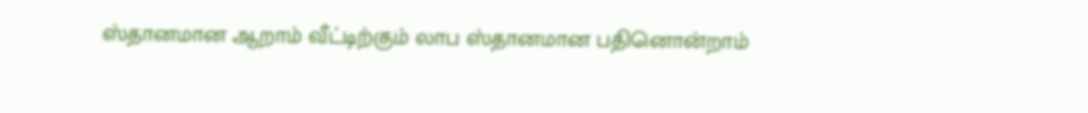ஸ்தானமான ஆறாம் வீட்டிற்கும் லாப ஸ்தானமான பதினொன்றாம்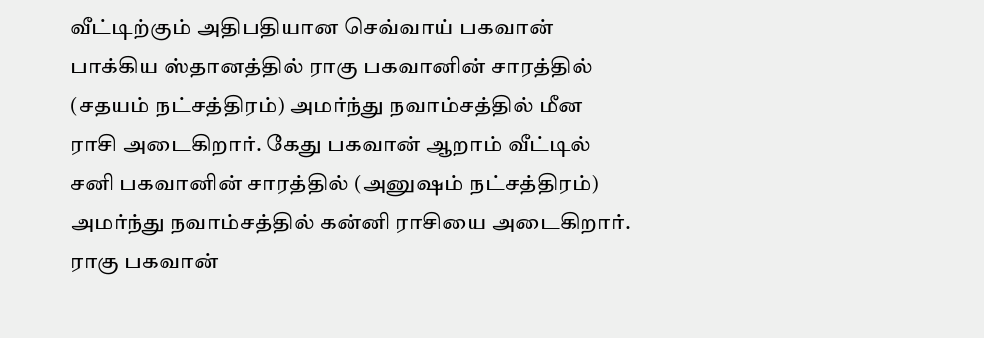வீட்டிற்கும் அதிபதியான செவ்வாய் பகவான் பாக்கிய ஸ்தானத்தில் ராகு பகவானின் சாரத்தில் (சதயம் நட்சத்திரம்) அமர்ந்து நவாம்சத்தில் மீன ராசி அடைகிறார். கேது பகவான் ஆறாம் வீட்டில் சனி பகவானின் சாரத்தில் (அனுஷம் நட்சத்திரம்) அமர்ந்து நவாம்சத்தில் கன்னி ராசியை அடைகிறார்.
ராகு பகவான்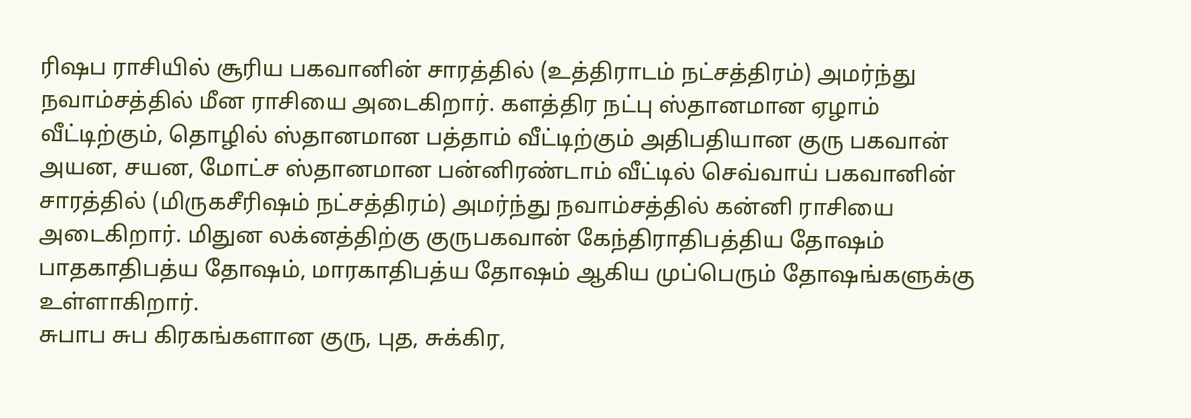ரிஷப ராசியில் சூரிய பகவானின் சாரத்தில் (உத்திராடம் நட்சத்திரம்) அமர்ந்து நவாம்சத்தில் மீன ராசியை அடைகிறார். களத்திர நட்பு ஸ்தானமான ஏழாம் வீட்டிற்கும், தொழில் ஸ்தானமான பத்தாம் வீட்டிற்கும் அதிபதியான குரு பகவான் அயன, சயன, மோட்ச ஸ்தானமான பன்னிரண்டாம் வீட்டில் செவ்வாய் பகவானின் சாரத்தில் (மிருகசீரிஷம் நட்சத்திரம்) அமர்ந்து நவாம்சத்தில் கன்னி ராசியை அடைகிறார். மிதுன லக்னத்திற்கு குருபகவான் கேந்திராதிபத்திய தோஷம் பாதகாதிபத்ய தோஷம், மாரகாதிபத்ய தோஷம் ஆகிய முப்பெரும் தோஷங்களுக்கு உள்ளாகிறார்.
சுபாப சுப கிரகங்களான குரு, புத, சுக்கிர,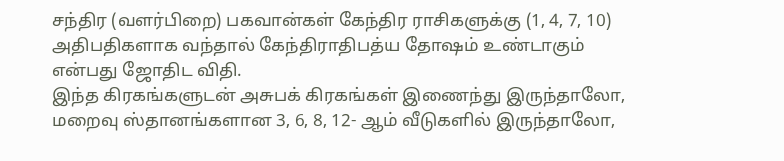சந்திர (வளர்பிறை) பகவான்கள் கேந்திர ராசிகளுக்கு (1, 4, 7, 10) அதிபதிகளாக வந்தால் கேந்திராதிபத்ய தோஷம் உண்டாகும் என்பது ஜோதிட விதி.
இந்த கிரகங்களுடன் அசுபக் கிரகங்கள் இணைந்து இருந்தாலோ, மறைவு ஸ்தானங்களான 3, 6, 8, 12- ஆம் வீடுகளில் இருந்தாலோ,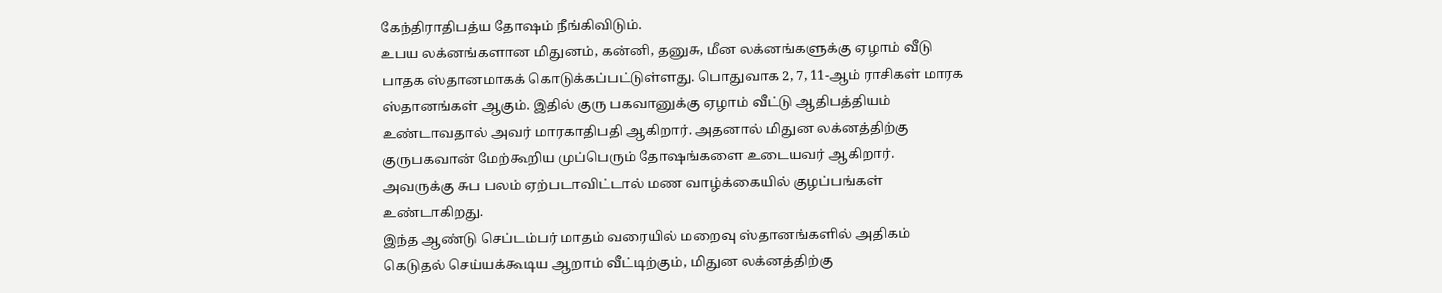கேந்திராதிபத்ய தோஷம் நீங்கிவிடும்.
உபய லக்னங்களான மிதுனம், கன்னி, தனுசு, மீன லக்னங்களுக்கு ஏழாம் வீடு பாதக ஸ்தானமாகக் கொடுக்கப்பட்டுள்ளது. பொதுவாக 2, 7, 11-ஆம் ராசிகள் மாரக ஸ்தானங்கள் ஆகும். இதில் குரு பகவானுக்கு ஏழாம் வீட்டு ஆதிபத்தியம் உண்டாவதால் அவர் மாரகாதிபதி ஆகிறார். அதனால் மிதுன லக்னத்திற்கு குருபகவான் மேற்கூறிய முப்பெரும் தோஷங்களை உடையவர் ஆகிறார். அவருக்கு சுப பலம் ஏற்படாவிட்டால் மண வாழ்க்கையில் குழப்பங்கள் உண்டாகிறது.
இந்த ஆண்டு செப்டம்பர் மாதம் வரையில் மறைவு ஸ்தானங்களில் அதிகம் கெடுதல் செய்யக்கூடிய ஆறாம் வீட்டிற்கும், மிதுன லக்னத்திற்கு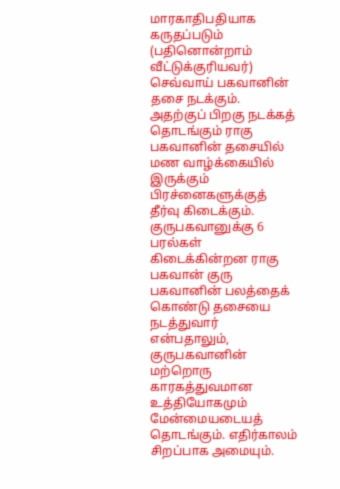மாரகாதிபதியாக கருதப்படும் (பதினொன்றாம் வீட்டுக்குரியவர்) செவ்வாய் பகவானின் தசை நடக்கும். அதற்குப் பிறகு நடக்கத் தொடங்கும் ராகு பகவானின் தசையில் மண வாழ்க்கையில் இருக்கும் பிரச்னைகளுக்குத் தீர்வு கிடைக்கும்.
குருபகவானுக்கு 6 பரல்கள் கிடைக்கின்றன ராகு பகவான் குரு பகவானின் பலத்தைக் கொண்டு தசையை நடத்துவார் என்பதாலும், குருபகவானின் மற்றொரு காரகத்துவமான உத்தியோகமும் மேன்மையடையத் தொடங்கும். எதிர்காலம் சிறப்பாக அமையும்.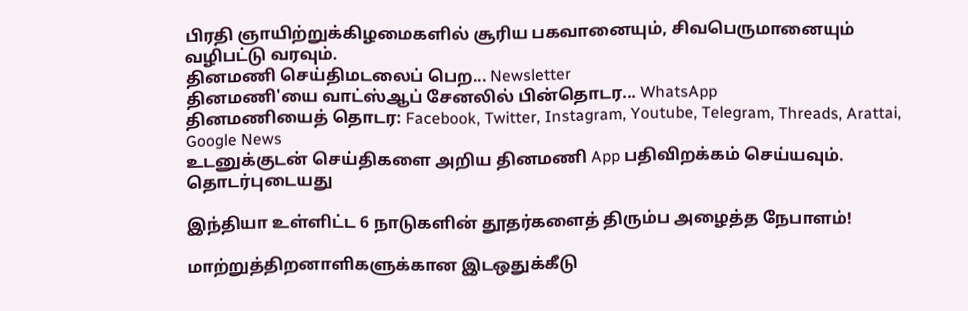பிரதி ஞாயிற்றுக்கிழமைகளில் சூரிய பகவானையும், சிவபெருமானையும் வழிபட்டு வரவும்.
தினமணி செய்திமடலைப் பெற... Newsletter
தினமணி'யை வாட்ஸ்ஆப் சேனலில் பின்தொடர... WhatsApp
தினமணியைத் தொடர: Facebook, Twitter, Instagram, Youtube, Telegram, Threads, Arattai, Google News
உடனுக்குடன் செய்திகளை அறிய தினமணி App பதிவிறக்கம் செய்யவும்.
தொடர்புடையது

இந்தியா உள்ளிட்ட 6 நாடுகளின் தூதர்களைத் திரும்ப அழைத்த நேபாளம்!

மாற்றுத்திறனாளிகளுக்கான இடஒதுக்கீடு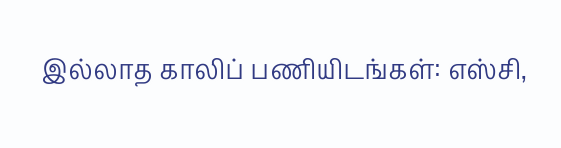இல்லாத காலிப் பணியிடங்கள்: எஸ்சி,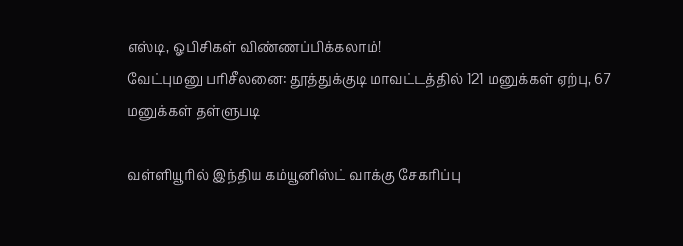எஸ்டி, ஓபிசிகள் விண்ணப்பிக்கலாம்!
வேட்புமனு பரிசீலனை: தூத்துக்குடி மாவட்டத்தில் 121 மனுக்கள் ஏற்பு, 67 மனுக்கள் தள்ளுபடி

வள்ளியூரில் இந்திய கம்யூனிஸ்ட் வாக்கு சேகரிப்பு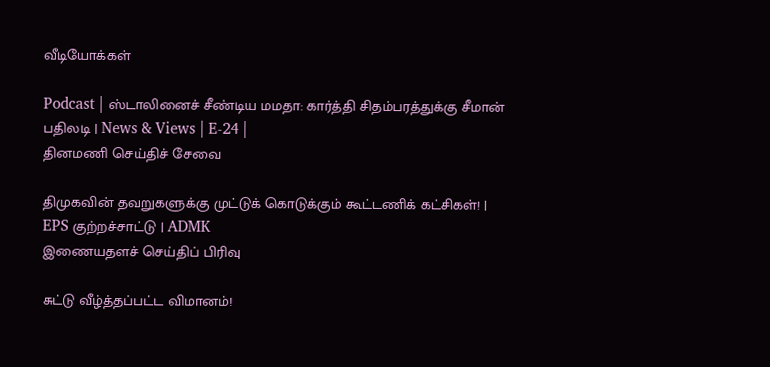வீடியோக்கள்

Podcast | ஸ்டாலினைச் சீண்டிய மமதா: கார்த்தி சிதம்பரத்துக்கு சீமான் பதிலடி | News & Views | E-24 |
தினமணி செய்திச் சேவை

திமுகவின் தவறுகளுக்கு முட்டுக் கொடுக்கும் கூட்டணிக் கட்சிகள்! | EPS குற்றச்சாட்டு | ADMK
இணையதளச் செய்திப் பிரிவு

சுட்டு வீழ்த்தப்பட்ட விமானம்!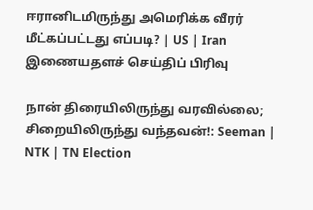ஈரானிடமிருந்து அமெரிக்க வீரர் மீட்கப்பட்டது எப்படி? | US | Iran
இணையதளச் செய்திப் பிரிவு

நான் திரையிலிருந்து வரவில்லை; சிறையிலிருந்து வந்தவன்!: Seeman | NTK | TN Election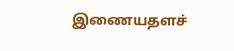இணையதளச்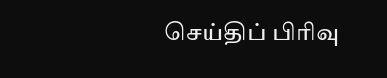செய்திப் பிரிவு